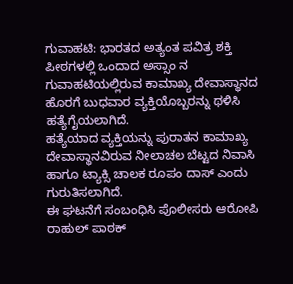ಗುವಾಹಟಿ: ಭಾರತದ ಅತ್ಯಂತ ಪವಿತ್ರ ಶಕ್ತಿ ಪೀಠಗಳಲ್ಲಿ ಒಂದಾದ ಅಸ್ಸಾಂ ನ ಗುವಾಹಟಿಯಲ್ಲಿರುವ ಕಾಮಾಖ್ಯ ದೇವಾಸ್ಥಾನದ ಹೊರಗೆ ಬುಧವಾರ ವ್ಯಕ್ತಿಯೊಬ್ಬರನ್ನು ಥಳಿಸಿ ಹತ್ಯೆಗೈಯಲಾಗಿದೆ.
ಹತ್ಯೆಯಾದ ವ್ಯಕ್ತಿಯನ್ನು ಪುರಾತನ ಕಾಮಾಖ್ಯ ದೇವಾಸ್ಥಾನವಿರುವ ನೀಲಾಚಲ ಬೆಟ್ಟದ ನಿವಾಸಿ ಹಾಗೂ ಟ್ಯಾಕ್ಸಿ ಚಾಲಕ ರೂಪಂ ದಾಸ್ ಎಂದು ಗುರುತಿಸಲಾಗಿದೆ.
ಈ ಘಟನೆಗೆ ಸಂಬಂಧಿಸಿ ಪೊಲೀಸರು ಆರೋಪಿ ರಾಹುಲ್ ಪಾಠಕ್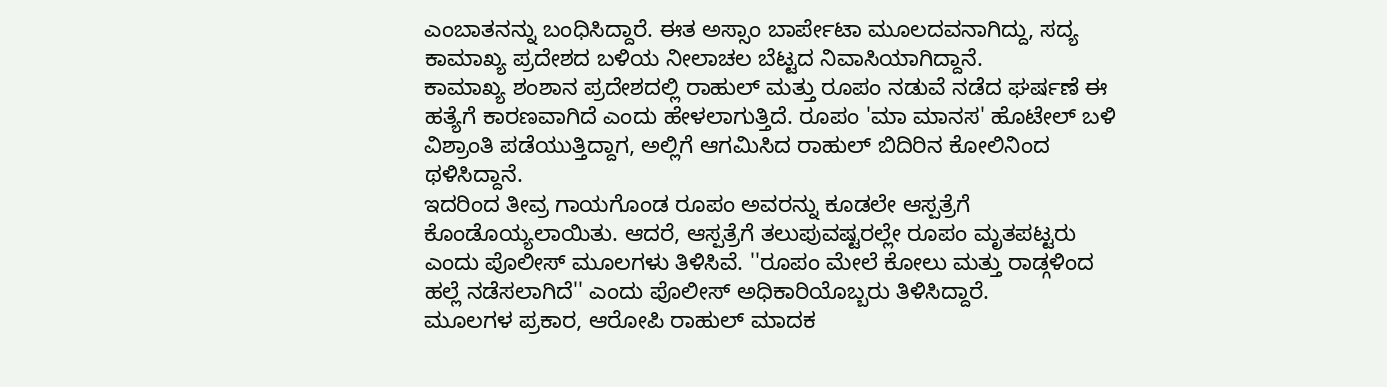ಎಂಬಾತನನ್ನು ಬಂಧಿಸಿದ್ದಾರೆ. ಈತ ಅಸ್ಸಾಂ ಬಾರ್ಪೇಟಾ ಮೂಲದವನಾಗಿದ್ದು, ಸದ್ಯ ಕಾಮಾಖ್ಯ ಪ್ರದೇಶದ ಬಳಿಯ ನೀಲಾಚಲ ಬೆಟ್ಟದ ನಿವಾಸಿಯಾಗಿದ್ದಾನೆ.
ಕಾಮಾಖ್ಯ ಶಂಶಾನ ಪ್ರದೇಶದಲ್ಲಿ ರಾಹುಲ್ ಮತ್ತು ರೂಪಂ ನಡುವೆ ನಡೆದ ಘರ್ಷಣೆ ಈ ಹತ್ಯೆಗೆ ಕಾರಣವಾಗಿದೆ ಎಂದು ಹೇಳಲಾಗುತ್ತಿದೆ. ರೂಪಂ 'ಮಾ ಮಾನಸ' ಹೊಟೇಲ್ ಬಳಿ ವಿಶ್ರಾಂತಿ ಪಡೆಯುತ್ತಿದ್ದಾಗ, ಅಲ್ಲಿಗೆ ಆಗಮಿಸಿದ ರಾಹುಲ್ ಬಿದಿರಿನ ಕೋಲಿನಿಂದ ಥಳಿಸಿದ್ದಾನೆ.
ಇದರಿಂದ ತೀವ್ರ ಗಾಯಗೊಂಡ ರೂಪಂ ಅವರನ್ನು ಕೂಡಲೇ ಆಸ್ಪತ್ರೆಗೆ ಕೊಂಡೊಯ್ಯಲಾಯಿತು. ಆದರೆ, ಆಸ್ಪತ್ರೆಗೆ ತಲುಪುವಷ್ಟರಲ್ಲೇ ರೂಪಂ ಮೃತಪಟ್ಟರು ಎಂದು ಪೊಲೀಸ್ ಮೂಲಗಳು ತಿಳಿಸಿವೆ. ''ರೂಪಂ ಮೇಲೆ ಕೋಲು ಮತ್ತು ರಾಡ್ಗಳಿಂದ ಹಲ್ಲೆ ನಡೆಸಲಾಗಿದೆ'' ಎಂದು ಪೊಲೀಸ್ ಅಧಿಕಾರಿಯೊಬ್ಬರು ತಿಳಿಸಿದ್ದಾರೆ.
ಮೂಲಗಳ ಪ್ರಕಾರ, ಆರೋಪಿ ರಾಹುಲ್ ಮಾದಕ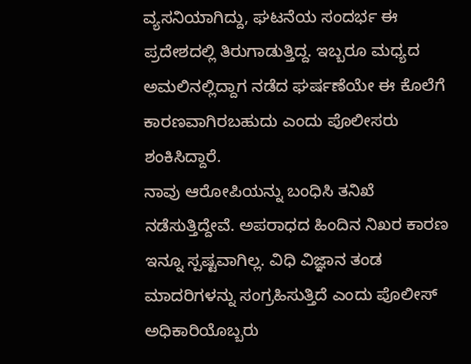ವ್ಯಸನಿಯಾಗಿದ್ದು, ಘಟನೆಯ ಸಂದರ್ಭ ಈ ಪ್ರದೇಶದಲ್ಲಿ ತಿರುಗಾಡುತ್ತಿದ್ದ. ಇಬ್ಬರೂ ಮಧ್ಯದ ಅಮಲಿನಲ್ಲಿದ್ದಾಗ ನಡೆದ ಘರ್ಷಣೆಯೇ ಈ ಕೊಲೆಗೆ ಕಾರಣವಾಗಿರಬಹುದು ಎಂದು ಪೊಲೀಸರು ಶಂಕಿಸಿದ್ದಾರೆ.
ನಾವು ಆರೋಪಿಯನ್ನು ಬಂಧಿಸಿ ತನಿಖೆ ನಡೆಸುತ್ತಿದ್ದೇವೆ. ಅಪರಾಧದ ಹಿಂದಿನ ನಿಖರ ಕಾರಣ ಇನ್ನೂ ಸ್ಪಷ್ಟವಾಗಿಲ್ಲ. ವಿಧಿ ವಿಜ್ಞಾನ ತಂಡ ಮಾದರಿಗಳನ್ನು ಸಂಗ್ರಹಿಸುತ್ತಿದೆ ಎಂದು ಪೊಲೀಸ್ ಅಧಿಕಾರಿಯೊಬ್ಬರು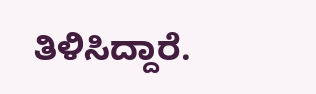ತಿಳಿಸಿದ್ದಾರೆ.